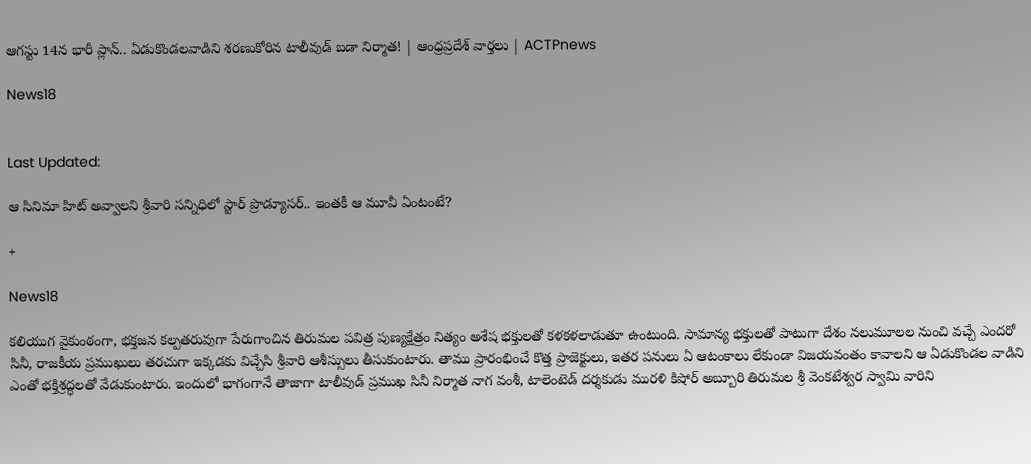ఆగస్టు 14న భారీ ప్లాన్.. ఏడుకొండలవాడిని శరణుకోరిన టాలీవుడ్ బడా నిర్మాత! | ఆంధ్రప్రదేశ్ వార్తలు | ACTPnews

News18


Last Updated:

ఆ సినిమా హిట్ అవ్వాలని శ్రీవారి సన్నిధిలో స్టార్ ప్రొడ్యూసర్.. ఇంతకీ ఆ మూవీ ఏంటంటే?

+

News18

కలియుగ వైకుంఠంగా, భక్తజన కల్పతరువుగా పేరుగాంచిన తిరుమల పవిత్ర పుణ్యక్షేత్రం నిత్యం అశేష భక్తులతో కళకళలాడుతూ ఉంటుంది. సామాన్య భక్తులతో పాటుగా దేశం నలుమూలల నుంచి వచ్చే ఎందరో సినీ, రాజకీయ ప్రముఖులు తరచుగా ఇక్కడకు విచ్చేసి శ్రీవారి ఆశీస్సులు తీసుకుంటారు. తాము ప్రారంభించే కొత్త ప్రాజెక్టులు, ఇతర పనులు ఏ ఆటంకాలు లేకుండా విజయవంతం కావాలని ఆ ఏడుకొండల వాడిని ఎంతో భక్తిశ్రద్ధలతో వేడుకుంటారు. ఇందులో భాగంగానే తాజాగా టాలీవుడ్ ప్రముఖ సినీ నిర్మాత నాగ వంశీ, టాలెంటెడ్ దర్శకుడు మురళి కిషోర్ అబ్బూరి తిరుమల శ్రీ వెంకటేశ్వర స్వామి వారిని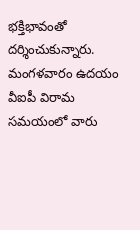భక్తిభావంతో దర్శించుకున్నారు. మంగళవారం ఉదయం వీఐపీ విరామ సమయంలో వారు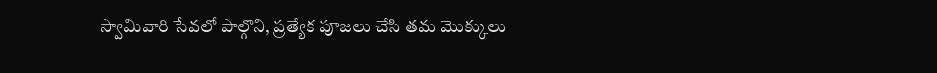స్వామివారి సేవలో పాల్గొని, ప్రత్యేక పూజలు చేసి తమ మొక్కులు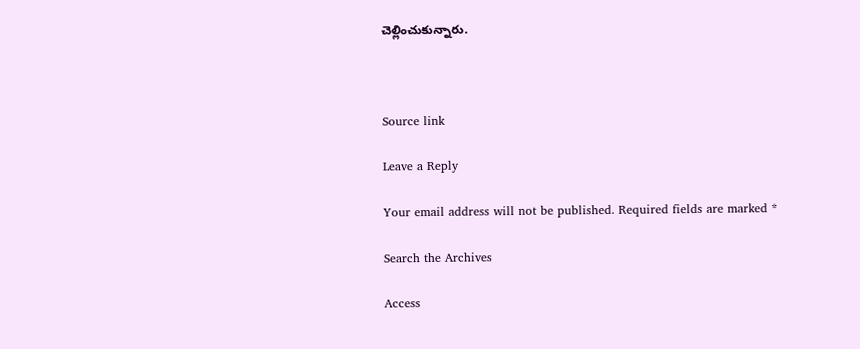చెల్లించుకున్నారు.



Source link

Leave a Reply

Your email address will not be published. Required fields are marked *

Search the Archives

Access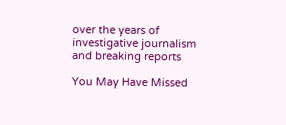over the years of investigative journalism and breaking reports

You May Have Missed